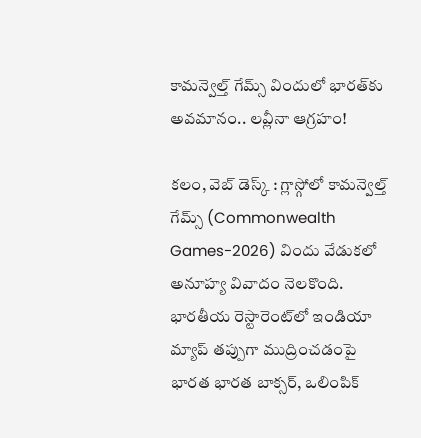కామ‌న్వెల్త్ గేమ్స్ విందులో భారత్‌కు అవమానం.. లవ్లీనా ఆగ్రహం!

కలం, వెబ్ డెస్క్ : గ్లాస్గోలో కామన్వెల్త్ గేమ్స్ (Commonwealth Games-2026) విందు వేడుకలో అనూహ్య వివాదం నెలకొంది. భారతీయ రెస్టారెంట్‌లో ఇండియా మ్యాప్ తప్పుగా ముద్రించడంపై భారత భారత బాక్సర్, ఒలింపిక్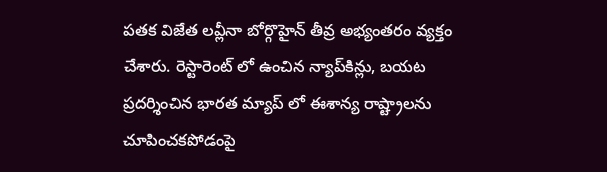పతక విజేత లవ్లీనా బోర్గొహైన్ తీవ్ర అభ్యంతరం వ్యక్తం చేశారు. రెస్టారెంట్ లో ఉంచిన న్యాప్‌కిన్లు, బయట ప్రదర్శించిన భారత మ్యాప్ లో ఈశాన్య రాష్ట్రాలను చూపించకపోడంపై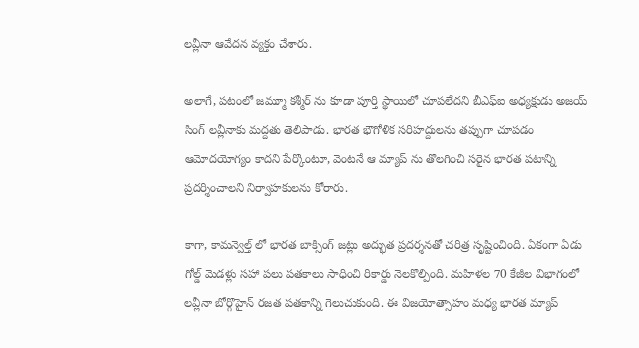లవ్లీనా ఆవేదన వ్యక్తం చేశారు.

అలాగే, పటంలో జమ్మూ కశ్మీర్ ను కూడా పూర్తి స్థాయిలో చూపలేదని బీఎఫ్ఐ అధ్యక్షుడు అజయ్ సింగ్ లవ్లీనాకు మద్దతు తెలిపాడు. భారత భౌగోళిక సరిహద్దులను తప్పుగా చూపడం ఆమోదయోగ్యం కాదని పేర్కొంటూ, వెంటనే ఆ మ్యాప్ ను తొలగించి సరైన భారత పటాన్ని ప్రదర్శించాలని నిర్వాహకులను కోరారు.

కాగా, కామన్వెల్త్ లో భారత బాక్సింగ్ జట్లు అద్భుత ప్రదర్శనతో చరిత్ర సృష్టించింది. ఏకంగా ఏడు గోల్డ్ మెడళ్లు సహా పలు పతకాలు సాధించి రికార్డు నెలకొల్పింది. మహిళల 70 కేజీల విభాగంలో లవ్లీనా బోర్గొహైన్ రజత పతకాన్ని గెలుచుకుంది. ఈ విజయోత్సాహం మధ్య భారత మ్యాప్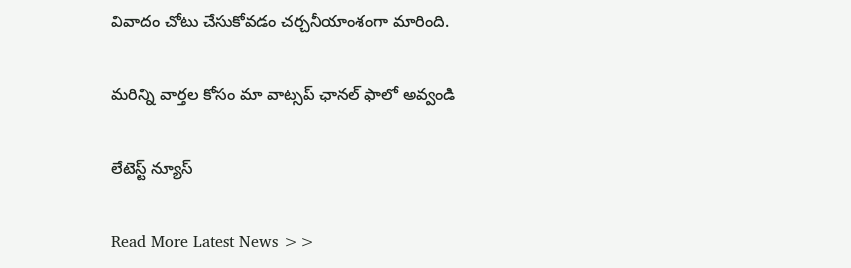వివాదం చోటు చేసుకోవడం చర్చనీయాంశంగా మారింది.

మ‌రిన్ని వార్త‌ల కోసం మా వాట్స‌ప్ ఛాన‌ల్ ఫాలో అవ్వండి

లేటెస్ట్ న్యూస్‌

Read More Latest News >>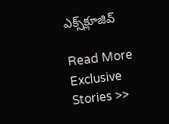ఎక్స్‌క్లూజివ్‌

Read More Exclusive Stories >>